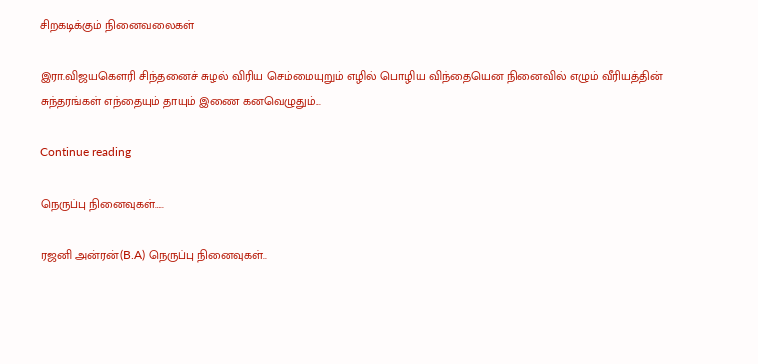சிறகடிக்கும் நினைவலைகள்

இரா.விஜயகௌரி சிந்தனைச் சுழல் விரிய செம்மையுறும் எழில் பொழிய விந்தையென நினைவில் எழும் வீரியத்தின் சுந்தரங்கள் எந்தையும் தாயும் இணை கனவெழுதும்...

Continue reading

நெருப்பு நினைவுகள்…..

ரஜனி அன்ரன்(B.A) நெருப்பு நினைவுகள்..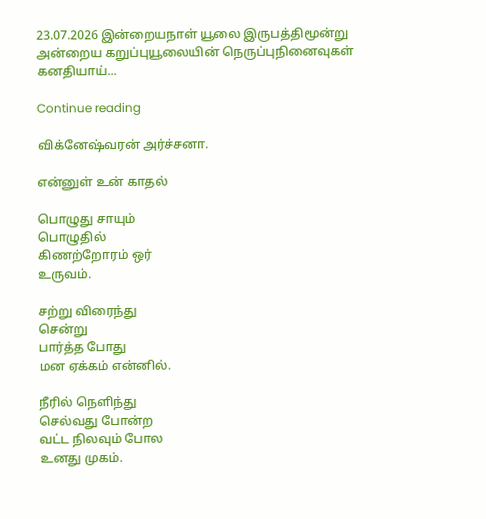23.07.2026 இன்றையநாள் யூலை இருபத்திமூன்று அன்றைய கறுப்புயூலையின் நெருப்புநினைவுகள் கனதியாய்...

Continue reading

விக்னேஷ்வரன் அர்ச்சனா.

என்னுள் உன் காதல்

பொழுது சாயும்
பொழுதில்
கிணற்றோரம் ஒர்
உருவம்.

சற்று விரைந்து
சென்று
பார்த்த போது
மன ஏக்கம் என்னில்.

நீரில் நெளிந்து
செல்வது போன்ற
வட்ட நிலவும் போல
உனது முகம்.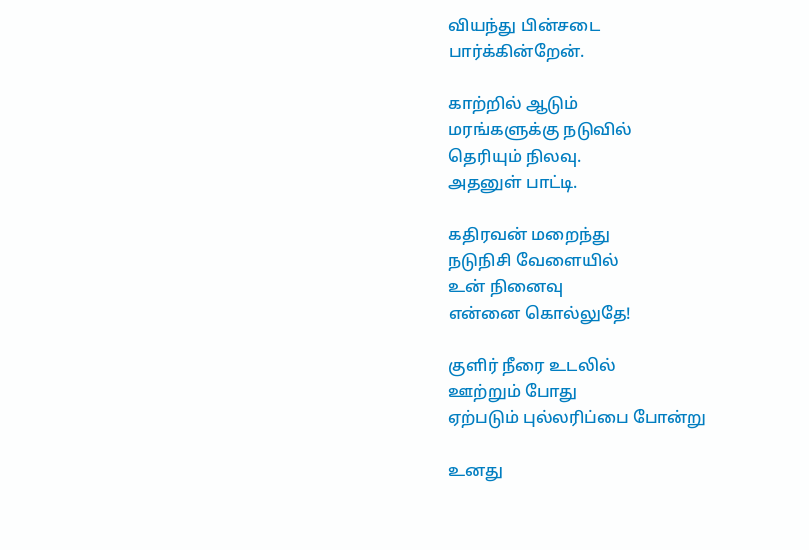வியந்து பின்சடை
பார்க்கின்றேன்.

காற்றில் ஆடும்
மரங்களுக்கு நடுவில்
தெரியும் நிலவு.
அதனுள் பாட்டி.

கதிரவன் மறைந்து
நடுநிசி வேளையில்
உன் நினைவு
என்னை கொல்லுதே!

குளிர் நீரை உடலில்
ஊற்றும் போது
ஏற்படும் புல்லரிப்பை போன்று

உனது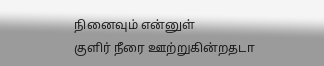நினைவும் என்னுள்
குளிர் நீரை ஊற்றுகின்றதடா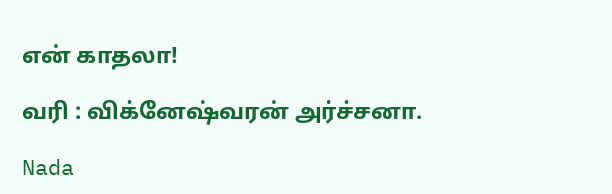என் காதலா!

வரி : விக்னேஷ்வரன் அர்ச்சனா.

Nada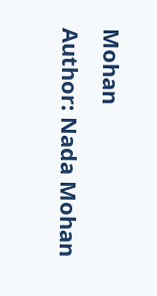Mohan
Author: Nada Mohan